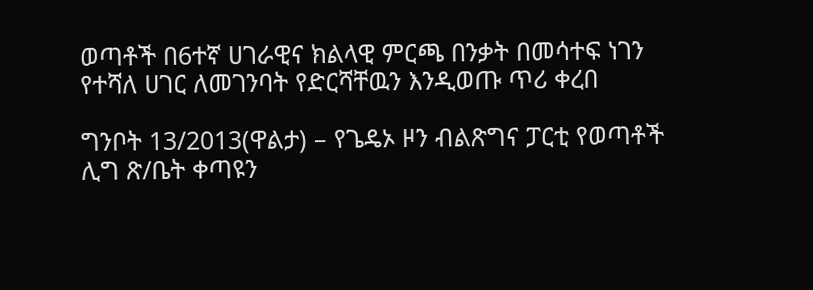ወጣቶች በ6ተኛ ሀገራዊና ክልላዊ ምርጫ በንቃት በመሳተፍ ነገን የተሻለ ሀገር ለመገንባት የድርሻቸዉን እንዲወጡ ጥሪ ቀረበ

ግንቦት 13/2013(ዋልታ) – የጌዴኦ ዞን ብልጽግና ፓርቲ የወጣቶች ሊግ ጽ/ቤት ቀጣዩን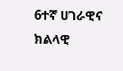6ተኛ ሀገራዊና ክልላዊ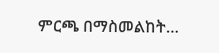ምርጫ በማስመልከት…